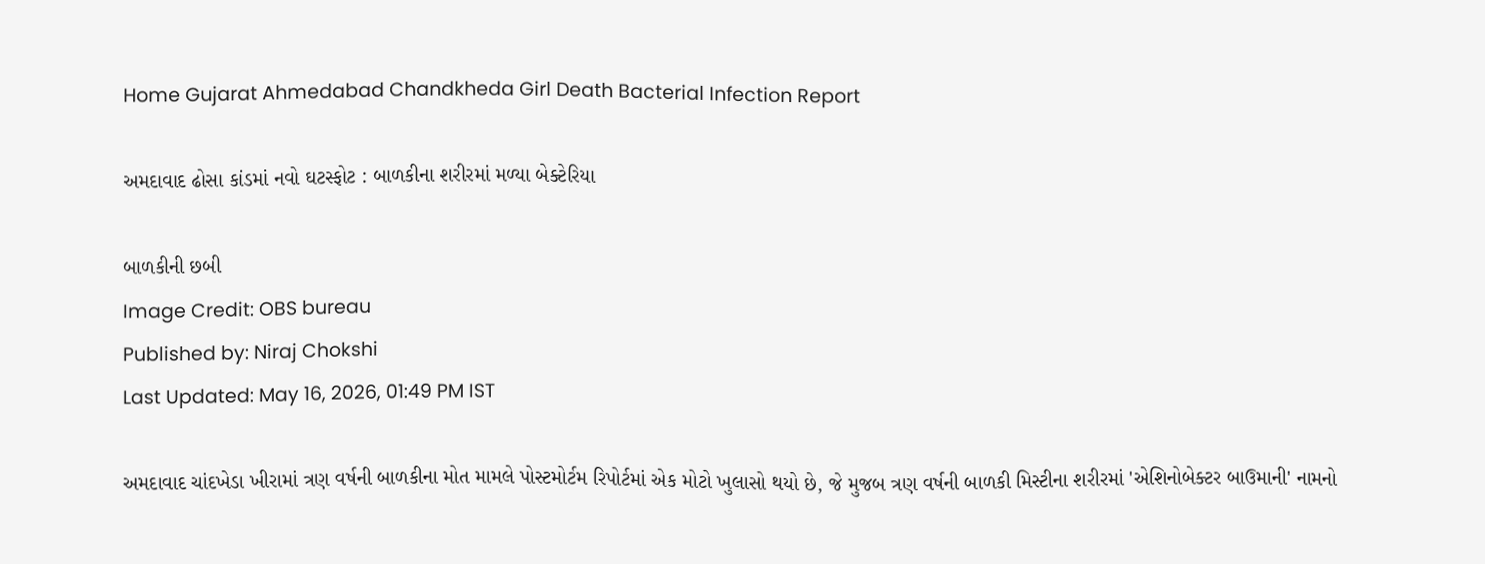Home Gujarat Ahmedabad Chandkheda Girl Death Bacterial Infection Report

અમદાવાદ ઢોસા કાંડમાં નવો ઘટસ્ફોટ : બાળકીના શરીરમાં મળ્યા બેક્ટેરિયા

બાળકીની છબી
Image Credit: OBS bureau
Published by: Niraj Chokshi
Last Updated: May 16, 2026, 01:49 PM IST

અમદાવાદ ચાંદખેડા ખીરામાં ત્રણ વર્ષની બાળકીના મોત મામલે પોસ્ટમોર્ટમ રિપોર્ટમાં એક મોટો ખુલાસો થયો છે, જે મુજબ ત્રણ વર્ષની બાળકી મિસ્ટીના શરીરમાં 'એશિનોબેક્ટર બાઉમાની' નામનો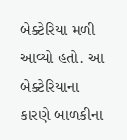બેક્ટેરિયા મળી આવ્યો હતો. આ બેક્ટેરિયાના કારણે બાળકીના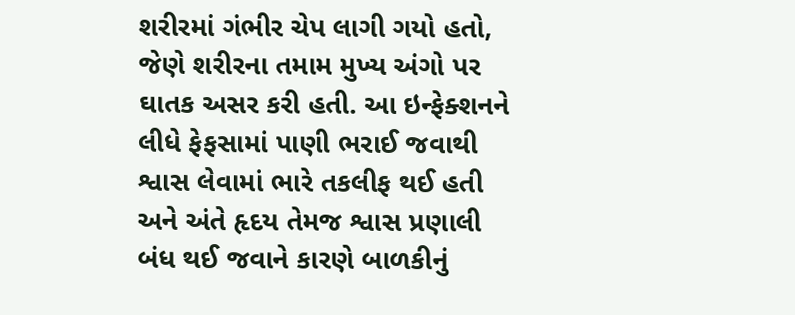શરીરમાં ગંભીર ચેપ લાગી ગયો હતો, જેણે શરીરના તમામ મુખ્ય અંગો પર ઘાતક અસર કરી હતી. આ ઇન્ફેક્શનને લીધે ફેફસામાં પાણી ભરાઈ જવાથી શ્વાસ લેવામાં ભારે તકલીફ થઈ હતી અને અંતે હૃદય તેમજ શ્વાસ પ્રણાલી બંધ થઈ જવાને કારણે બાળકીનું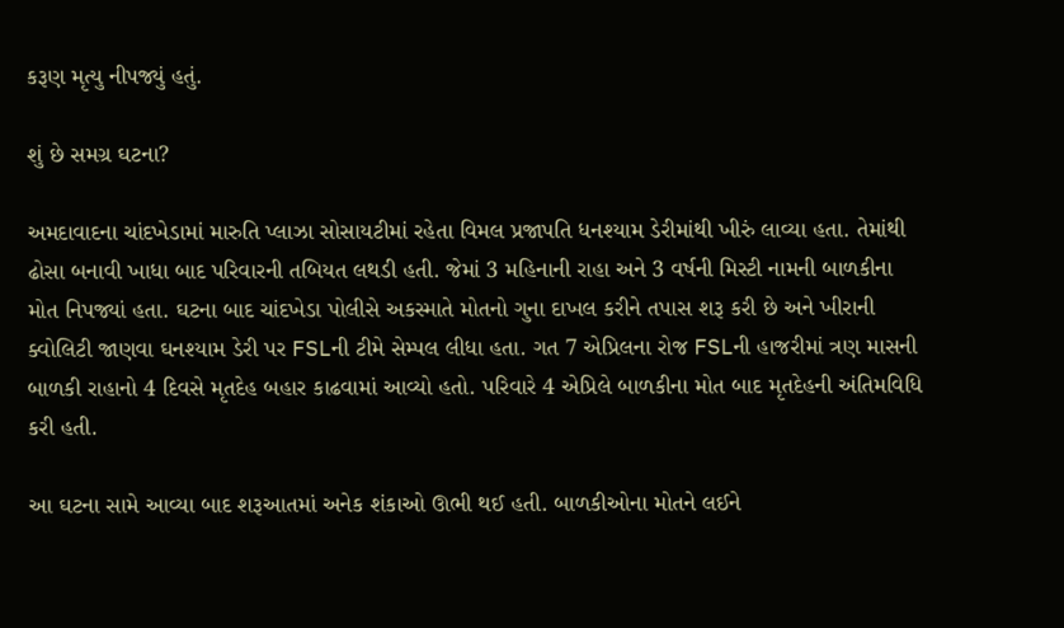કરૂણ મૃત્યુ નીપજ્યું હતું.

શું છે સમગ્ર ઘટના?

અમદાવાદના ચાંદખેડામાં મારુતિ પ્લાઝા સોસાયટીમાં રહેતા વિમલ પ્રજાપતિ ધનશ્યામ ડેરીમાંથી ખીરું લાવ્યા હતા. તેમાંથી ઢોસા બનાવી ખાધા બાદ પરિવારની તબિયત લથડી હતી. જેમાં 3 મહિનાની રાહા અને 3 વર્ષની મિસ્ટી નામની બાળકીના મોત નિપજ્યાં હતા. ઘટના બાદ ચાંદખેડા પોલીસે અકસ્માતે મોતનો ગુના દાખલ કરીને તપાસ શરૂ કરી છે અને ખીરાની ક્વોલિટી જાણવા ઘનશ્યામ ડેરી પર FSLની ટીમે સેમ્પલ લીધા હતા. ગત 7 એપ્રિલના રોજ FSLની હાજરીમાં ત્રણ માસની બાળકી રાહાનો 4 દિવસે મૃતદેહ બહાર કાઢવામાં આવ્યો હતો. પરિવારે 4 એપ્રિલે બાળકીના મોત બાદ મૃતદેહની અંતિમવિધિ કરી હતી.

આ ઘટના સામે આવ્યા બાદ શરૂઆતમાં અનેક શંકાઓ ઊભી થઈ હતી. બાળકીઓના મોતને લઈને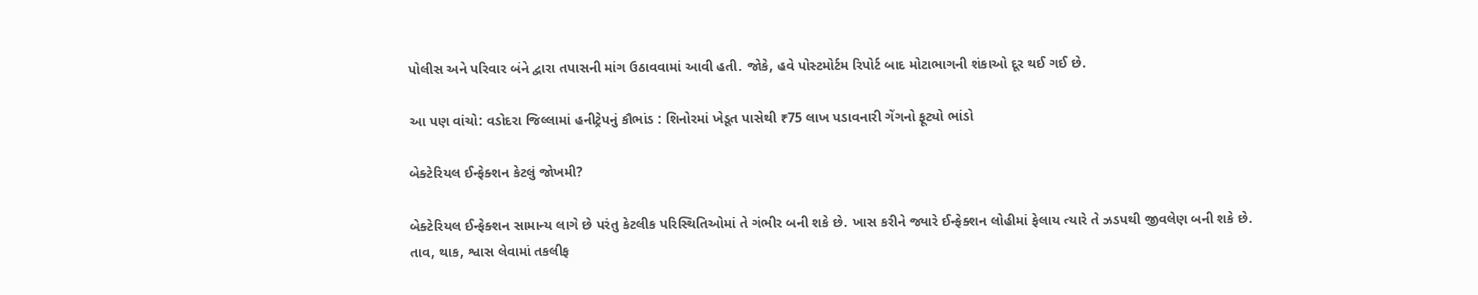પોલીસ અને પરિવાર બંને દ્વારા તપાસની માંગ ઉઠાવવામાં આવી હતી. જોકે, હવે પોસ્ટમોર્ટમ રિપોર્ટ બાદ મોટાભાગની શંકાઓ દૂર થઈ ગઈ છે.

આ પણ વાંચો: વડોદરા જિલ્લામાં હનીટ્રેપનું કૌભાંડ : શિનોરમાં ખેડૂત પાસેથી ₹75 લાખ પડાવનારી ગેંગનો ફૂટ્યો ભાંડો

બેક્ટેરિયલ ઈન્ફેક્શન કેટલું જોખમી?

બેક્ટેરિયલ ઈન્ફેક્શન સામાન્ય લાગે છે પરંતુ કેટલીક પરિસ્થિતિઓમાં તે ગંભીર બની શકે છે. ખાસ કરીને જ્યારે ઈન્ફેક્શન લોહીમાં ફેલાય ત્યારે તે ઝડપથી જીવલેણ બની શકે છે. તાવ, થાક, શ્વાસ લેવામાં તકલીફ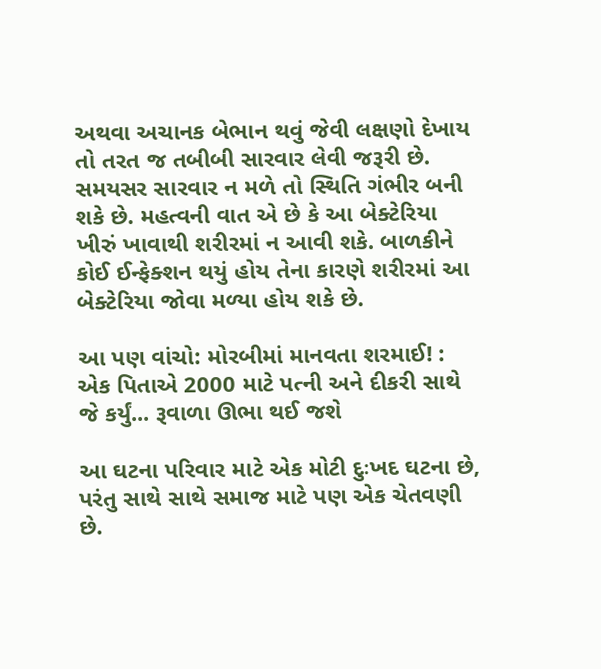અથવા અચાનક બેભાન થવું જેવી લક્ષણો દેખાય તો તરત જ તબીબી સારવાર લેવી જરૂરી છે. સમયસર સારવાર ન મળે તો સ્થિતિ ગંભીર બની શકે છે. મહત્વની વાત એ છે કે આ બેક્ટેરિયા ખીરું ખાવાથી શરીરમાં ન આવી શકે. બાળકીને કોઈ ઈન્ફેક્શન થયું હોય તેના કારણે શરીરમાં આ બેક્ટેરિયા જોવા મળ્યા હોય શકે છે.

આ પણ વાંચો: મોરબીમાં માનવતા શરમાઈ! : એક પિતાએ 2000 માટે પત્ની અને દીકરી સાથે જે કર્યું... રૂવાળા ઊભા થઈ જશે

આ ઘટના પરિવાર માટે એક મોટી દુઃખદ ઘટના છે, પરંતુ સાથે સાથે સમાજ માટે પણ એક ચેતવણી છે.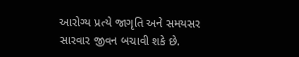આરોગ્ય પ્રત્યે જાગૃતિ અને સમયસર સારવાર જીવન બચાવી શકે છે.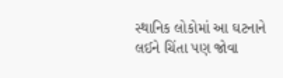સ્થાનિક લોકોમાં આ ઘટનાને લઈને ચિંતા પણ જોવા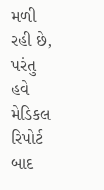મળી રહી છે, પરંતુ હવે મેડિકલ રિપોર્ટ બાદ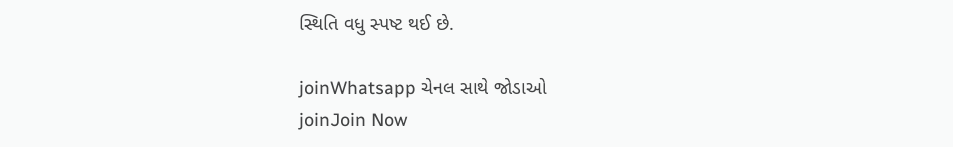સ્થિતિ વધુ સ્પષ્ટ થઈ છે.

joinWhatsapp ચેનલ સાથે જોડાઓ
joinJoin Now